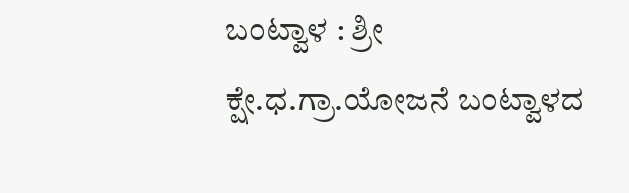ಬಂಟ್ವಾಳ : ಶ್ರೀ ಕ್ಷೇ.ಧ.ಗ್ರಾ.ಯೋಜನೆ ಬಂಟ್ವಾಳದ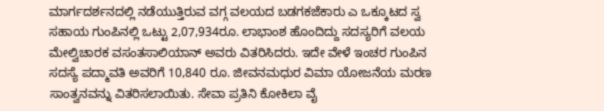ಮಾರ್ಗದರ್ಶನದಲ್ಲಿ ನಡೆಯುತ್ತಿರುವ ವಗ್ಗ ವಲಯದ ಬಡಗಕಜೆಕಾರು ಎ ಒಕ್ಕೂಟದ ಸ್ವ ಸಹಾಯ ಗುಂಪಿನಲ್ಲಿ ಒಟ್ಟು 2,07,934ರೂ. ಲಾಭಾಂಶ ಹೊಂದಿದ್ದು ಸದಸ್ಯರಿಗೆ ವಲಯ ಮೇಲ್ವಿಚಾರಕ ವಸಂತಸಾಲಿಯಾನ್ ಅವರು ವಿತರಿಸಿದರು. ಇದೇ ವೇಳೆ ಇಂಚರ ಗುಂಪಿನ ಸದಸ್ಯೆ ಪದ್ಮಾವತಿ ಅವರಿಗೆ 10,840 ರೂ. ಜೀವನಮಧುರ ವಿಮಾ ಯೋಜನೆಯ ಮರಣ ಸಾಂತ್ವನವನ್ನು ವಿತರಿಸಲಾಯಿತು. ಸೇವಾ ಪ್ರತಿನಿ ಕೋಕಿಲಾ ವೈ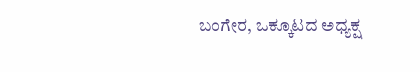ಬಂಗೇರ, ಒಕ್ಕೂಟದ ಅಧ್ಯಕ್ಷ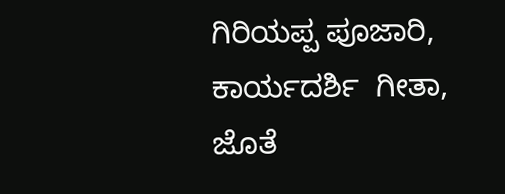ಗಿರಿಯಪ್ಪ ಪೂಜಾರಿ, ಕಾರ್ಯದರ್ಶಿ  ಗೀತಾ, ಜೊತೆ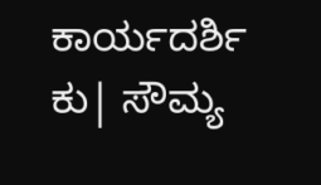ಕಾರ್ಯದರ್ಶಿ  ಕು| ಸೌಮ್ಯ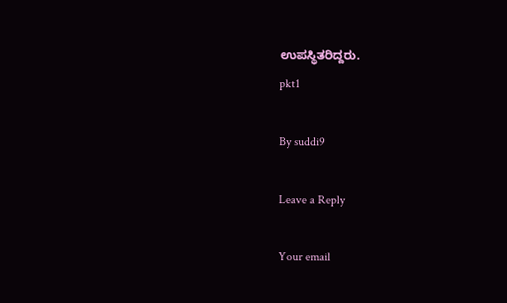ಉಪಸ್ಥಿತರಿದ್ದರು.
pkt1

By suddi9

Leave a Reply

Your email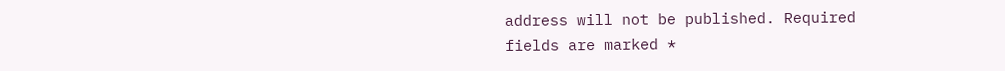address will not be published. Required fields are marked *